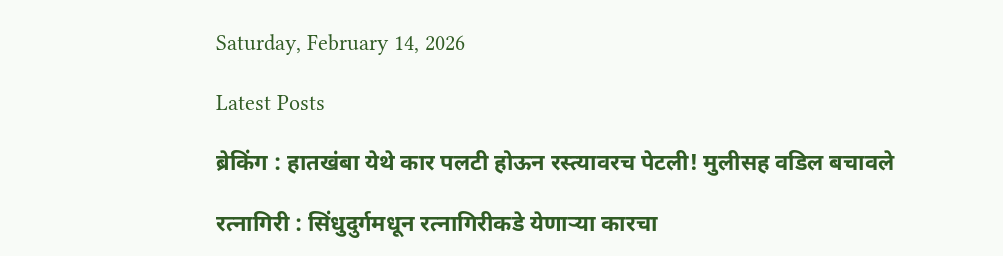Saturday, February 14, 2026

Latest Posts

ब्रेकिंग : हातखंबा येथे कार पलटी होऊन रस्त्यावरच पेटली! मुलीसह वडिल बचावले

रत्नागिरी : सिंधुदुर्गमधून रत्नागिरीकडे येणाऱ्या कारचा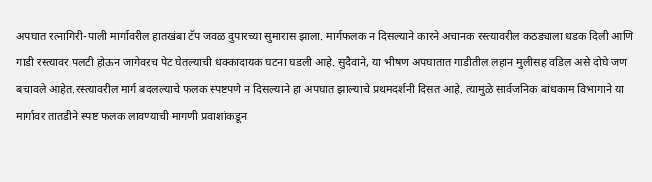अपघात रत्नागिरी-पाली मार्गावरील हातखंबा टॅप जवळ दुपारच्या सुमारास झाला. मार्गफलक न दिसल्याने कारने अचानक रस्त्यावरील कठड्याला धडक दिली आणि गाडी रस्त्यावर पलटी होऊन जागेवरच पेट घेतल्याची धक्कादायक घटना घडली आहे. सुदैवाने, या भीषण अपघातात गाडीतील लहान मुलीसह वडिल असे दोघे जण बचावले आहेत.रस्त्यावरील मार्ग बदलल्याचे फलक स्पष्टपणे न दिसल्याने हा अपघात झाल्याचे प्रथमदर्शनी दिसत आहे. त्यामुळे सार्वजनिक बांधकाम विभागाने या मार्गावर तातडीने स्पष्ट फलक लावण्याची मागणी प्रवाशांकडून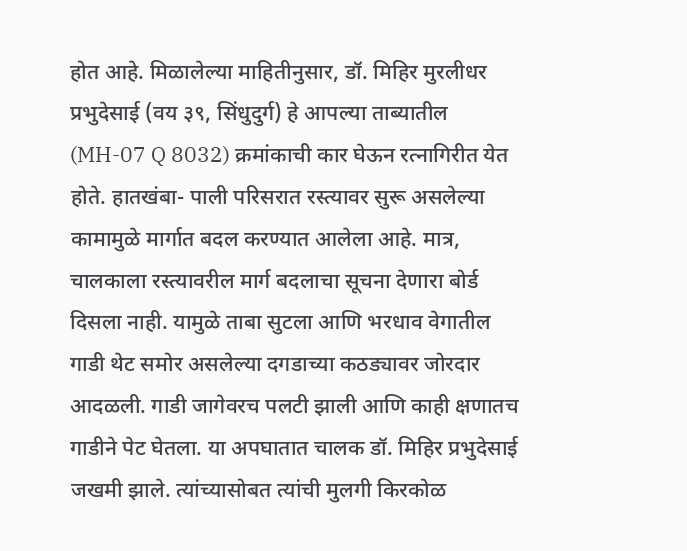होत आहे. मिळालेल्या माहितीनुसार, डॉ. मिहिर मुरलीधर प्रभुदेसाई (वय ३९, सिंधुदुर्ग) हे आपल्या ताब्यातील (MH-07 Q 8032) क्रमांकाची कार घेऊन रत्नागिरीत येत होते. हातखंबा- पाली परिसरात रस्त्यावर सुरू असलेल्या कामामुळे मार्गात बदल करण्यात आलेला आहे. मात्र, चालकाला रस्त्यावरील मार्ग बदलाचा सूचना देणारा बोर्ड दिसला नाही. यामुळे ताबा सुटला आणि भरधाव वेगातील गाडी थेट समोर असलेल्या दगडाच्या कठड्यावर जोरदार आदळली. गाडी जागेवरच पलटी झाली आणि काही क्षणातच गाडीने पेट घेतला. या अपघातात चालक डॉ. मिहिर प्रभुदेसाई जखमी झाले. त्यांच्यासोबत त्यांची मुलगी किरकोळ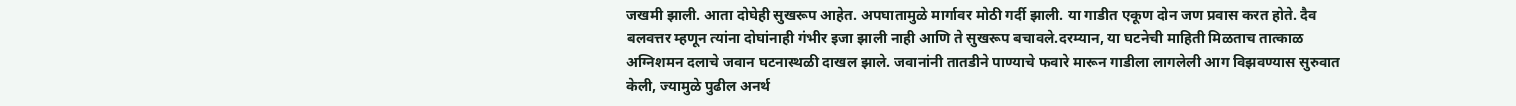जखमी झाली. आता दोघेही सुखरूप आहेत. अपघातामुळे मार्गावर मोठी गर्दी झाली. या गाडीत एकूण दोन जण प्रवास करत होते. दैव बलवत्तर म्हणून त्यांना दोघांनाही गंभीर इजा झाली नाही आणि ते सुखरूप बचावले.दरम्यान, या घटनेची माहिती मिळताच तात्काळ अग्निशमन दलाचे जवान घटनास्थळी दाखल झाले. जवानांनी तातडीने पाण्याचे फवारे मारून गाडीला लागलेली आग विझवण्यास सुरुवात केली, ज्यामुळे पुढील अनर्थ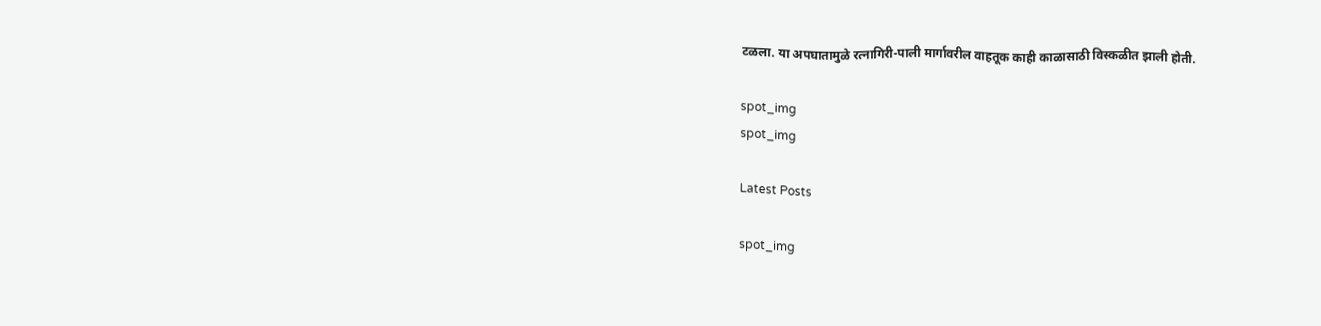टळला. या अपघातामुळे रत्नागिरी-पाली मार्गावरील वाहतूक काही काळासाठी विस्कळीत झाली होती.

spot_img
spot_img

Latest Posts

spot_img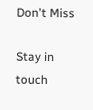Don't Miss

Stay in touch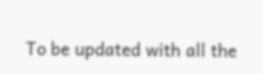To be updated with all the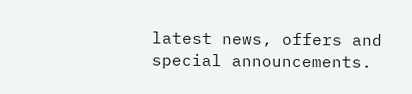latest news, offers and special announcements.